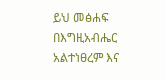ይህ መፅሐፍ በእግዚአብሔር አልተነፀረም እና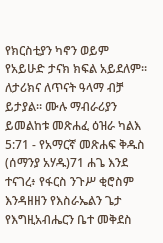የክርስቲያን ካኖን ወይም የአይሁድ ታናክ ክፍል አይደለም። ለታሪክና ለጥናት ዓላማ ብቻ ይታያል። ሙሉ ማብራሪያን ይመልከቱ መጽሐፈ ዕዝራ ካልእ 5:71 - የአማርኛ መጽሐፍ ቅዱስ (ሰማንያ አሃዱ)71 ሐጌ እንደ ተናገረ፥ የፋርስ ንጉሥ ቂሮስም እንዳዘዘን የእስራኤልን ጌታ የእግዚአብሔርን ቤተ መቅደስ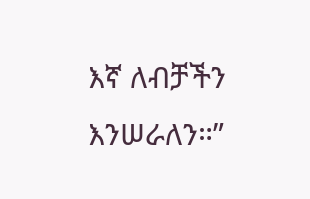እኛ ለብቻችን እንሠራለን።”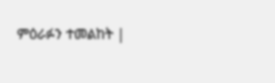ምዕራፉን ተመልከት |